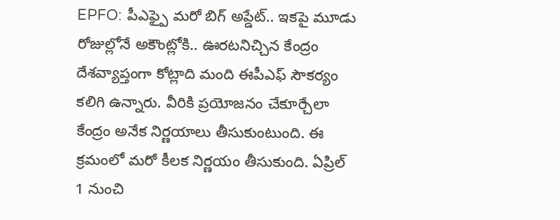EPFO: పీఎఫ్పై మరో బిగ్ అప్డేట్.. ఇకపై మూడు రోజుల్లోనే అకౌంట్లోకి.. ఊరటనిచ్చిన కేంద్రం
దేశవ్యాప్తంగా కోట్లాది మంది ఈపీఎఫ్ సౌకర్యం కలిగి ఉన్నారు. వీరికి ప్రయోజనం చేకూర్చేలా కేంద్రం అనేక నిర్ణయాలు తీసుకుంటుంది. ఈ క్రమంలో మరో కీలక నిర్ణయం తీసుకుంది. ఏప్రిల్ 1 నుంచి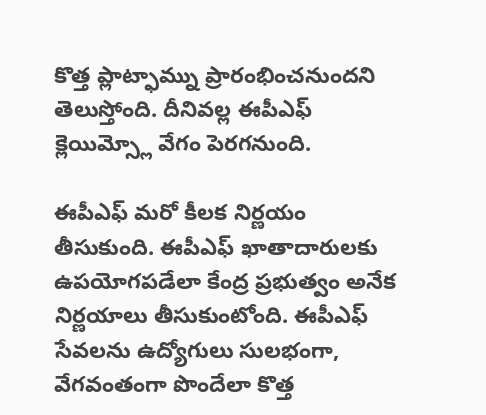కొత్త ప్లాట్ఫామ్ను ప్రారంభించనుందని తెలుస్తోంది. దీనివల్ల ఈపీఎఫ్ క్లెయిమ్స్లో వేగం పెరగనుంది.

ఈపీఎఫ్ మరో కీలక నిర్ణయం తీసుకుంది. ఈపీఎఫ్ ఖాతాదారులకు ఉపయోగపడేలా కేంద్ర ప్రభుత్వం అనేక నిర్ణయాలు తీసుకుంటోంది. ఈపీఎఫ్ సేవలను ఉద్యోగులు సులభంగా, వేగవంతంగా పొందేలా కొత్త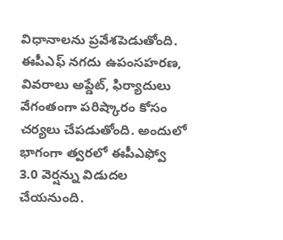విధానాలను ప్రవేశపెడుతోంది. ఈపీఎఫ్ నగదు ఉపంసహరణ, వివరాలు అప్డేట్, ఫిర్యాదులు వేగంతంగా పరిష్కారం కోసం చర్యలు చేపడుతోంది. అందులో భాగంగా త్వరలో ఈపీఎఫ్వో 3.0 వెర్షన్ను విడుదల చేయనుంది.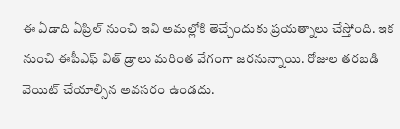ఈ ఏడాది ఏప్రిల్ నుంచి ఇవి అమల్లోకి తెచ్చేందుకు ప్రయత్నాలు చేస్తోంది. ఇక నుంచి ఈపీఎఫ్ విత్ డ్రాలు మరింత వేగంగా జరనున్నాయి. రోజుల తరబడి వెయిట్ చేయాల్సిన అవసరం ఉండదు.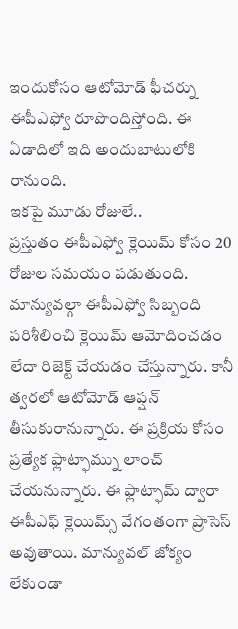ఇందుకోసం ఆటోమోడ్ ఫీచర్ను ఈపీఎఫ్వో రూపొందిస్తోంది. ఈ ఏడాదిలో ఇది అందుబాటులోకి రానుంది.
ఇకపై మూడు రోజులే..
ప్రస్తుతం ఈపీఎఫ్వో క్లెయిమ్ కోసం 20 రోజుల సమయం పడుతుంది. మాన్యువల్గా ఈపీఎఫ్వో సిబ్బంది పరిశీలించి క్లెయిమ్ ఆమోదించడం లేదా రిజెక్ట్ చేయడం చేస్తున్నారు. కానీ త్వరలో ఆటోమోడ్ ఆప్షన్ తీసుకురానున్నారు. ఈ ప్రక్రియ కోసం ప్రత్యేక ఫ్లాట్ఫామ్ను లాంచ్ చేయనున్నారు. ఈ ఫ్లాట్ఫామ్ ద్వారా ఈపీఎఫ్ క్లెయిమ్స్ వేగంతంగా ప్రాసెస్ అవుతాయి. మాన్యువల్ జోక్యం లేకుండా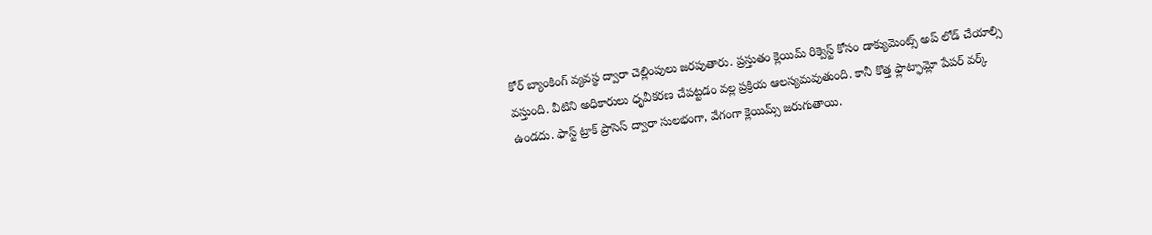కోర్ బ్యాంకింగ్ వ్యవస్థ ద్వారా చెల్లింపులు జరపుతారు. ప్రస్తుతం క్లెయిమ్ రిక్వెస్ట్ కోసం డాక్యుమెంట్స్ అప్ లోడ్ చేయాల్సి వస్తుంది. వీటిని అధికారులు ధృవీకరణ చేపట్టడం వల్ల ప్రక్రియ ఆలస్యమవుతుంది. కానీ కొత్త ఫ్లాట్ఫామ్లో పేపర్ వర్క్ ఉండదు. ఫాస్ట్ ట్రాక్ ప్రాసెస్ ద్వారా సులభంగా, వేగంగా క్లెయిమ్స్ జరుగుతాయి.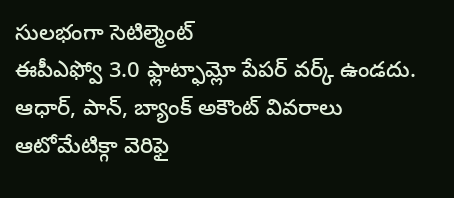సులభంగా సెటిల్మెంట్
ఈపీఎఫ్వో 3.0 ఫ్లాట్ఫామ్లో పేపర్ వర్క్ ఉండదు. ఆధార్, పాన్, బ్యాంక్ అకౌంట్ వివరాలు ఆటోమేటిక్గా వెరిఫై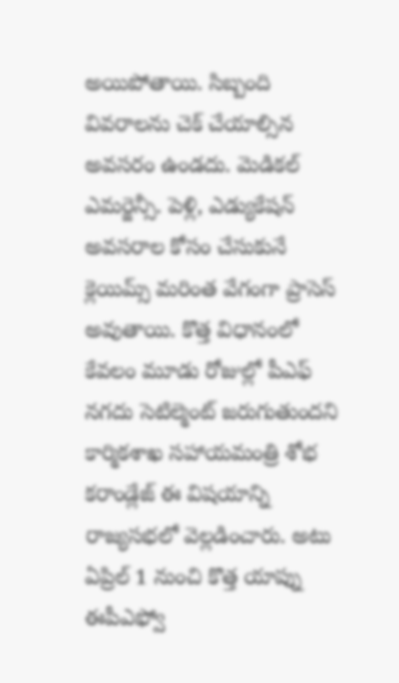అయిపోతాయి. సిబ్బంది వివరాలను చెక్ చేయాల్సిన అవసరం ఉండదు. మెడికల్ ఎమర్జెన్సీ. పెళ్లి, ఎడ్యుకేషన్ అవసరాల కోసం చేసుకునే క్లెయిమ్స్ మరింత వేగంగా ప్రాసెస్ అవుతాయి. కొత్త విధానంలో కేవలం మూడు రోజుల్లో పీఎఫ్ నగదు సెటిల్మెంట్ జరుగుతుందని కార్మికశాఖ సహాయమంత్రి శోభ కరాండ్లేజ్ ఈ విషయాన్ని రాజ్యసభలో వెల్లడించారు. అటు ఏప్రిల్ 1 నుంచి కొత్త యాప్ను ఈపీఎఫ్వో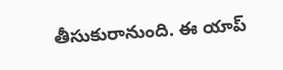తీసుకురానుంది. ఈ యాప్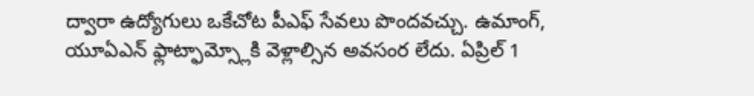ద్వారా ఉద్యోగులు ఒకేచోట పీఎఫ్ సేవలు పొందవచ్చు. ఉమాంగ్, యూఏఎన్ ఫ్లాట్ఫామ్స్లోకి వెళ్లాల్సిన అవసంర లేదు. ఏప్రిల్ 1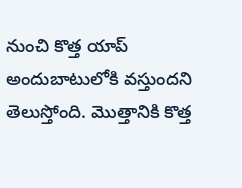నుంచి కొత్త యాప్ అందుబాటులోకి వస్తుందని తెలుస్తోంది. మొత్తానికి కొత్త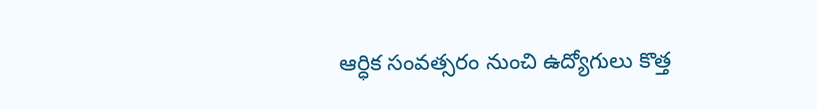ఆర్ధిక సంవత్సరం నుంచి ఉద్యోగులు కొత్త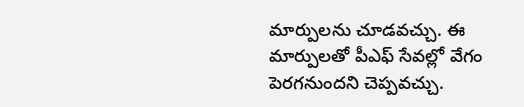మార్పులను చూడవచ్చు. ఈ మార్పులతో పీఎఫ్ సేవల్లో వేగం పెరగనుందని చెప్పవచ్చు.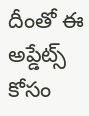దీంతో ఈ అప్డేట్స్ కోసం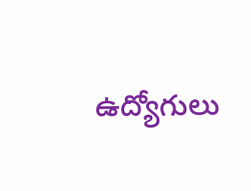ఉద్యోగులు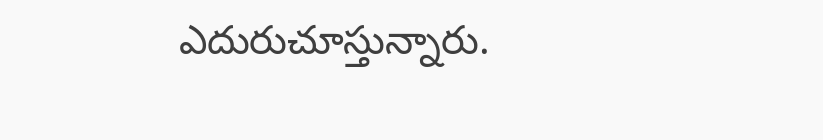ఎదురుచూస్తున్నారు.